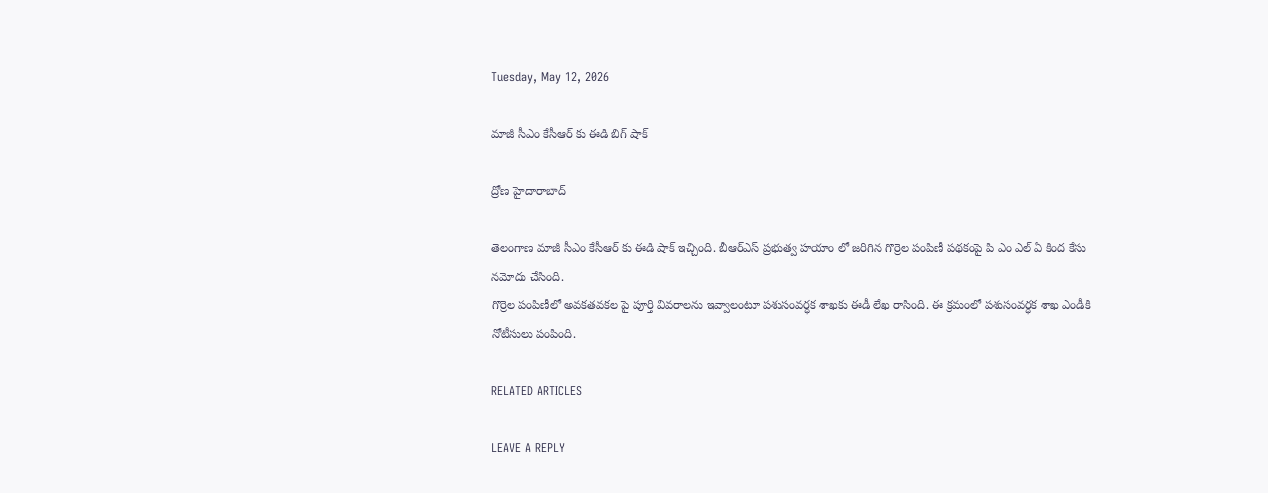Tuesday, May 12, 2026

మాజీ సీఎం కేసీఆర్ కు ఈడి బిగ్ షాక్

ద్రోణ హైదారాబాద్

తెలంగాణ మాజీ సీఎం కేసీఆర్ కు ఈడి షాక్ ఇచ్చింది. బీఆర్ఎస్ ప్రభుత్వ హయాం లో జరిగిన గొర్రెల పంపిణీ పథకంపై పి ఎం ఎల్ ఏ కింద కేసు నమోదు చేసింది.
గొర్రెల పంపిణీలో అవకతవకల పై పూర్తి వివరాలను ఇవ్వాలంటూ పశుసంవర్ధక శాఖకు ఈడీ లేఖ రాసింది. ఈ క్రమంలో పశుసంవర్ధక శాఖ ఎండీకి నోటీసులు పంపింది.

RELATED ARTICLES

LEAVE A REPLY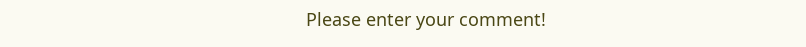Please enter your comment!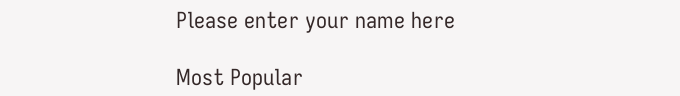Please enter your name here

Most Popular